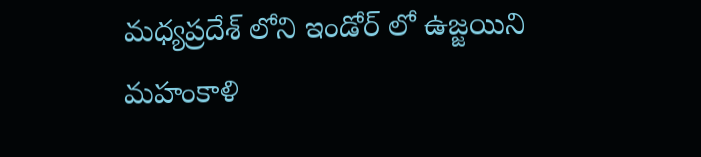మధ్యప్రదేశ్ లోని ఇండోర్ లో ఉజ్జయిని మహంకాళి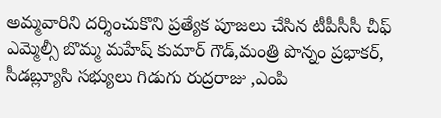అమ్మవారిని దర్శించుకొని ప్రత్యేక పూజలు చేసిన టీపీసీసీ చీఫ్ ఎమ్మెల్సీ బొమ్మ మహేష్ కుమార్ గౌడ్,మంత్రి పొన్నం ప్రభాకర్, సీడబ్ల్యూసి సభ్యులు గిడుగు రుద్రరాజు ,ఎంపి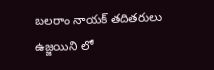బలరాం నాయక్ తదితరులు
ఉజ్జయిని లో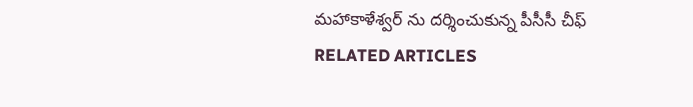మహాకాళేశ్వర్ ను దర్శించుకున్న పీసీసీ చీఫ్
RELATED ARTICLES